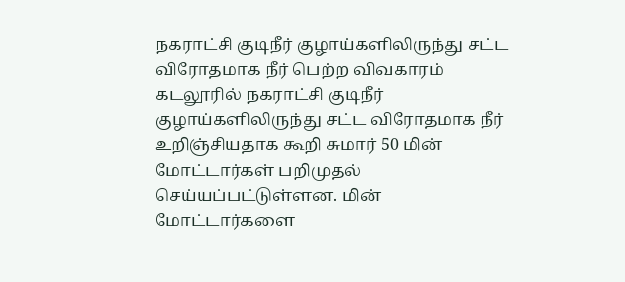நகராட்சி குடிநீர் குழாய்களிலிருந்து சட்ட விரோதமாக நீர் பெற்ற விவகாரம்
கடலூரில் நகராட்சி குடிநீர் குழாய்களிலிருந்து சட்ட விரோதமாக நீர் உறிஞ்சியதாக கூறி சுமார் 50 மின் மோட்டார்கள் பறிமுதல் செய்யப்பட்டுள்ளன. மின் மோட்டார்களை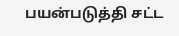பயன்படுத்தி சட்ட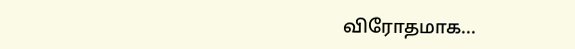விரோதமாக...